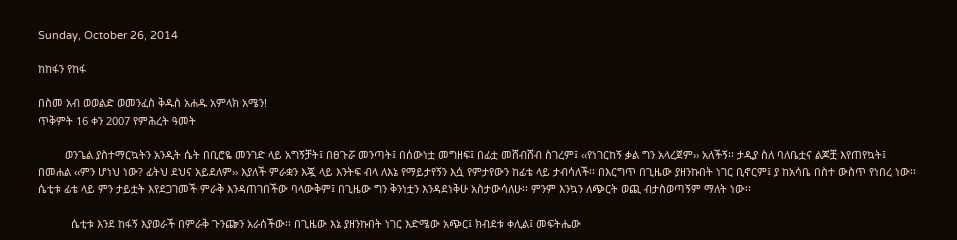Sunday, October 26, 2014

ከከፋን የከፋ

በስመ አብ ወወልድ ወመንፈስ ቅዱስ አሐዱ አምላክ አሜን!
ጥቅምት 16 ቀን 2007 የምሕረት ዓመት

         ወንጌል ያስተማርኳትን አንዲት ሴት በቢሮዬ መንገድ ላይ አግኝቻት፤ በፀጉሯ መንጣት፤ በሰውነቷ መግዘፍ፤ በፊቷ መሸብሸብ ስገረም፤ ‹‹የነገርከኝ ቃል ግን አላረጀም›› አለችኝ፡፡ ታዲያ ስለ ባለቤቷና ልጆቿ እየጠየኳት፤ በመሐል ‹‹ምን ሆነህ ነው? ፊትህ ደህና አይደለም›› እያለች ምራቋን እጇ ላይ እንትፍ ብላ ለእኔ የማይታየኝን እሷ የምታየውን ከፊቴ ላይ ታብሳለች፡፡ በእርግጥ በጊዜው ያዘንኩበት ነገር ቢኖርም፤ ያ ከአሳቤ በስተ ውስጥ የነበረ ነው፡፡ ሴቲቱ ፊቴ ላይ ምን ታይቷት እየደጋገመች ምራቅ እንዳጠገበችው ባላውቅም፤ በጊዜው ግን ቅንነቷን እንዳደነቅሁ አስታውሳለሁ፡፡ ምንም እንኳን ለጭርት ወጪ ብታስወጣኝም ማለት ነው፡፡

           ሴቲቱ እንደ ከፋኝ እያወራች በምራቅ ጉንጬን አራሰችው፡፡ በጊዜው እኔ ያዘንኩበት ነገር እድሜው አጭር፤ ክብደቱ ቀሊል፤ መፍትሔው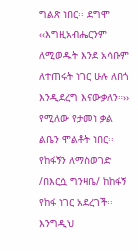ግልጽ ነበር፡፡ ደግሞ ‹‹እግዚአብሔርንም ለሚወዱት እንደ አሳቡም ለተጠሩት ነገር ሁሉ ለበጎ እንዲደረግ እናውቃለን።›› የሚለው የታመነ ቃል ልቤን ሞልቶት ነበር፡፡ የከፋኝን ለማስወገድ /በእርሷ ግንዛቤ/ ከከፋኝ የከፋ ነገር አደረገች፡፡ እንግዲህ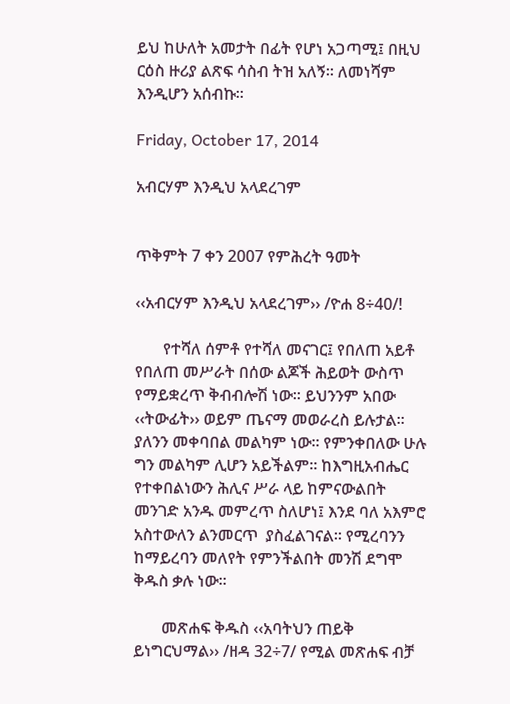ይህ ከሁለት አመታት በፊት የሆነ አጋጣሚ፤ በዚህ ርዕስ ዙሪያ ልጽፍ ሳስብ ትዝ አለኝ፡፡ ለመነሻም እንዲሆን አሰብኩ፡፡

Friday, October 17, 2014

አብርሃም እንዲህ አላደረገም


ጥቅምት 7 ቀን 2007 የምሕረት ዓመት

‹‹አብርሃም እንዲህ አላደረገም›› /ዮሐ 8÷40/!

       የተሻለ ሰምቶ የተሻለ መናገር፤ የበለጠ አይቶ የበለጠ መሥራት በሰው ልጆች ሕይወት ውስጥ የማይቋረጥ ቅብብሎሽ ነው፡፡ ይህንንም አበው ‹‹ትውፊት›› ወይም ጤናማ መወራረስ ይሉታል፡፡ ያለንን መቀባበል መልካም ነው፡፡ የምንቀበለው ሁሉ ግን መልካም ሊሆን አይችልም፡፡ ከእግዚአብሔር የተቀበልነውን ሕሊና ሥራ ላይ ከምናውልበት መንገድ አንዱ መምረጥ ስለሆነ፤ እንደ ባለ አእምሮ አስተውለን ልንመርጥ  ያስፈልገናል፡፡ የሚረባንን ከማይረባን መለየት የምንችልበት መንሽ ደግሞ ቅዱስ ቃሉ ነው፡፡

       መጽሐፍ ቅዱስ ‹‹አባትህን ጠይቅ ይነግርህማል›› /ዘዳ 32÷7/ የሚል መጽሐፍ ብቻ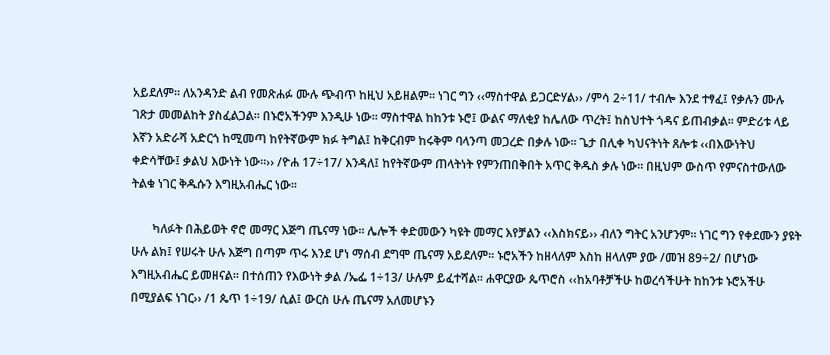አይደለም፡፡ ለአንዳንድ ልብ የመጽሐፉ ሙሉ ጭብጥ ከዚህ አይዘልም፡፡ ነገር ግን ‹‹ማስተዋል ይጋርድሃል›› /ምሳ 2÷11/ ተብሎ እንደ ተፃፈ፤ የቃሉን ሙሉ ገጽታ መመልከት ያስፈልጋል፡፡ በኑሮአችንም እንዲሁ ነው፡፡ ማስተዋል ከከንቱ ኑሮ፤ ውልና ማለቂያ ከሌለው ጥረት፤ ከስህተት ጎዳና ይጠብቃል፡፡ ምድሪቱ ላይ እኛን አድራሻ አድርጎ ከሚመጣ ከየትኛውም ክፉ ትግል፤ ከቅርብም ከሩቅም ባላንጣ መጋረድ በቃሉ ነው፡፡ ጌታ በሊቀ ካህናትነት ጸሎቱ ‹‹በእውነትህ ቀድሳቸው፤ ቃልህ እውነት ነው።›› /ዮሐ 17÷17/ እንዳለ፤ ከየትኛውም ጠላትነት የምንጠበቅበት አጥር ቅዱስ ቃሉ ነው፡፡ በዚህም ውስጥ የምናስተውለው ትልቁ ነገር ቅዱሱን እግዚአብሔር ነው፡፡

       ካለፉት በሕይወት ኖሮ መማር እጅግ ጤናማ ነው፡፡ ሌሎች ቀድመውን ካዩት መማር እየቻልን ‹‹እስክናይ›› ብለን ግትር አንሆንም፡፡ ነገር ግን የቀደሙን ያዩት ሁሉ ልክ፤ የሠሩት ሁሉ እጅግ በጣም ጥሩ እንደ ሆነ ማሰብ ደግሞ ጤናማ አይደለም፡፡ ኑሮአችን ከዘላለም እስከ ዘላለም ያው /መዝ 89÷2/ በሆነው እግዚአብሔር ይመዘናል፡፡ በተሰጠን የእውነት ቃል /ኤፌ 1÷13/ ሁሉም ይፈተሻል፡፡ ሐዋርያው ጴጥሮስ ‹‹ከአባቶቻችሁ ከወረሳችሁት ከከንቱ ኑሮአችሁ በሚያልፍ ነገር›› /1 ጴጥ 1÷19/ ሲል፤ ውርስ ሁሉ ጤናማ አለመሆኑን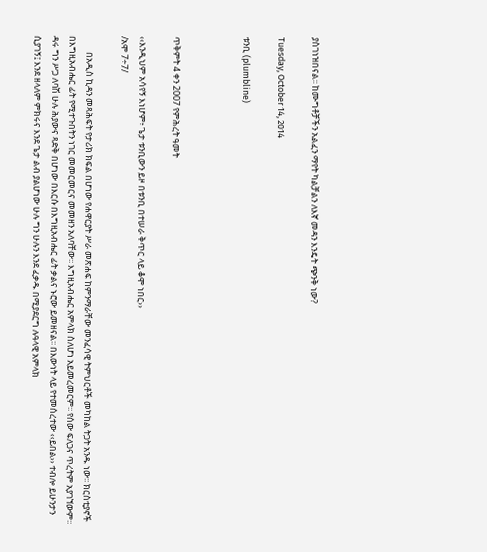ያስገነዝበናል፡፡ ከሙግቶቻችን አልፈን ማየት ካልቻልን ለእኛ መዳን እንዴት ጭንቅ ነው?

Tuesday, October 14, 2014

ቱንቢ (plumbline)



ጥቅምት 4 ቀን 2007 የምሕረት ዓመት

‹‹እንዲህም አሳየኝ እነሆም፥ ጌታ ቱንቢውን ይዞ በቱንቢ በተሠራ ቅጥር ላይ ቆሞ ነበር››
/አሞ 7÷7/

        በአዲስ ኪዳን መጻሕፍት የታሪክ ክፍል በሆነው የሐዋርያት ሥራ መጽሐፍ ከምንማራቸው መንፈሳዊ ትምህርቶች መካከል ትጋት አንዱ ነው፡፡ ክርስቲያኖች በእግዚአብሔር ፊት የሚተጉበትን ነገር መመርመርና መመዘን አለባቸው፡፡ እግዚአብሔር አምላክ ስለሆነ አይመረመርም፡፡ የሰው ፍለጋና ጥረትም አያገኘውም፡፡ ዳሩ ግን ሥጋ ለባሽ ሁሉ ሕያውና ጻድቅ በሆነው በእርሱ በእግዚአብሔር ፊት ቃልና ኑሮው ይመዘናል፡፡ በእውነት ላይ የተመሰረተው ‹‹ይበል›› ተብሎ ይሁንታን ሲያገኝ፤ እንደ ዘላለም ምክሩና እንደ ጌታ ልብ ያልሆነው ሁሉ ግን ሁሉን እንደ ፈቃዱ በሚያደርግ ሉዓላዊ አምላክ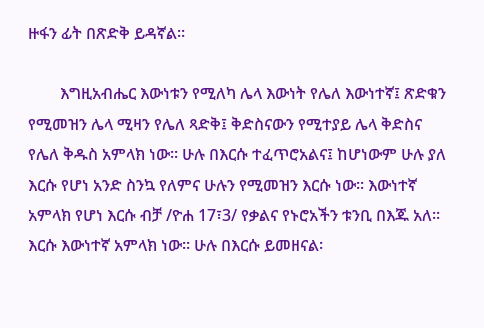ዙፋን ፊት በጽድቅ ይዳኛል፡፡

        እግዚአብሔር እውነቱን የሚለካ ሌላ እውነት የሌለ እውነተኛ፤ ጽድቁን የሚመዝን ሌላ ሚዛን የሌለ ጻድቅ፤ ቅድስናውን የሚተያይ ሌላ ቅድስና የሌለ ቅዱስ አምላክ ነው፡፡ ሁሉ በእርሱ ተፈጥሮአልና፤ ከሆነውም ሁሉ ያለ እርሱ የሆነ አንድ ስንኳ የለምና ሁሉን የሚመዝን እርሱ ነው፡፡ እውነተኛ አምላክ የሆነ እርሱ ብቻ /ዮሐ 17፣3/ የቃልና የኑሮአችን ቱንቢ በእጁ አለ፡፡ እርሱ እውነተኛ አምላክ ነው፡፡ ሁሉ በእርሱ ይመዘናል፡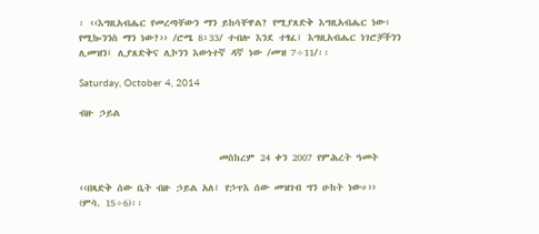፡ ‹‹እግዚአብሔር የመረጣቸውን ማን ይከሳቸዋል? የሚያጸድቅ እግዚአብሔር ነው፥ የሚኰንንስ ማን ነው?›› /ሮሜ 8፥33/ ተብሎ እንደ ተፃፈ፤ እግዚአብሔር ነገሮቻችንን ሊመዝን፤ ሊያጸድቅና ሊኮንን እውነተኛ ዳኛ ነው /መዝ 7÷11/፡፡

Saturday, October 4, 2014

ብዙ ኃይል


                            መስከረም 24 ቀን 2007 የምሕረት ዓመት

‹‹በጻድቅ ሰው ቤት ብዙ ኃይል አለ፤ የኃጥእ ሰው መዝገብ ግን ሁከት ነው።››
(ምሳ. 15÷6)፡፡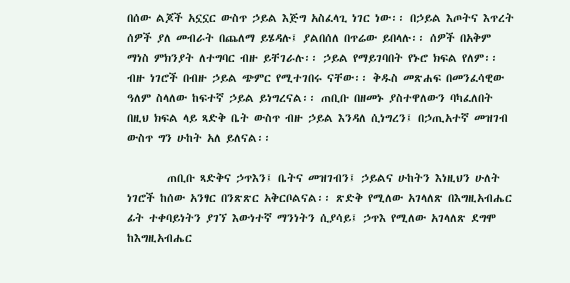በሰው ልጆች አኗኗር ውስጥ ኃይል እጅግ አስፈላጊ ነገር ነው፡፡ በኃይል እጦትና እጥረት ሰዎች ያለ መብራት በጨለማ ይሄዳሉ፤ ያልበሰለ በጥሬው ይበላሉ፡፡ ሰዎች በአቅም ማነስ ምክንያት ለተግባር ብዙ ይቸገራሉ፡፡ ኃይል የማይገባበት የኑሮ ክፍል የለም፡፡ ብዙ ነገሮች በብዙ ኃይል ጭምር የሚተገበሩ ናቸው፡፡ ቅዱስ መጽሐፍ በመንፈሳዊው ዓለም ስላለው ከፍተኛ ኃይል ይነግረናል፡፡ ጠቢቡ በዘመኑ ያስተዋለውን ባካፈለበት በዚህ ክፍል ላይ ጻድቅ ቤት ውስጥ ብዙ ኃይል እንዳለ ሲነግረን፤ በኃጢአተኛ መዝገብ ውስጥ ግን ሁከት አለ ይለናል፡፡

        ጠቢቡ ጻድቅና ኃጥእን፤ ቤትና መዝገብን፤ ኃይልና ሁከትን እነዚህን ሁለት ነገሮች ከሰው አንፃር በንጽጽር አቅርቦልናል፡፡ ጽድቅ የሚለው አገላለጽ በእግዚአብሔር ፊት ተቀባይነትን ያገኘ እውነተኛ ማንነትን ሲያሳይ፤ ኃጥእ የሚለው አገላለጽ ደግሞ ከእግዚአብሔር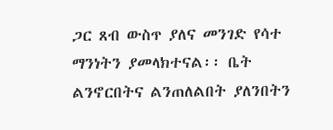ጋር ጸብ ውስጥ ያለና መንገድ የሳተ  ማንነትን ያመላክተናል፡፡ ቤት ልንኖርበትና ልንጠለልበት ያለንበትን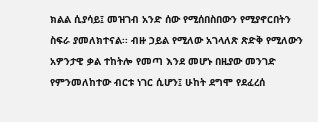ክልል ሲያሳይ፤ መዝገብ አንድ ሰው የሚሰበስበውን የሚያኖርበትን ስፍራ ያመለክተናል፡፡ ብዙ ኃይል የሚለው አገላለጽ ጽድቅ የሚለውን አዎንታዊ ቃል ተከትሎ የመጣ እንደ መሆኑ በዚያው መንገድ የምንመለከተው ብርቱ ነገር ሲሆን፤ ሁከት ደግሞ የደፈረሰ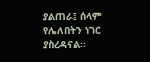ያልጠራ፤ ሰላም የሌለበትን ነገር ያስረዳናል፡፡